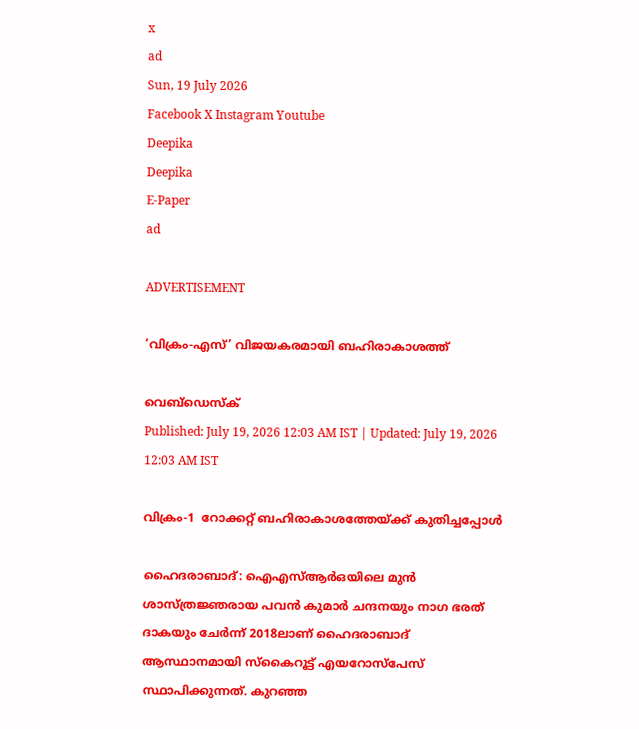x
ad
Sun, 19 July 2026
Facebook X Instagram Youtube
Deepika
Deepika
E-Paper
ad

ADVERTISEMENT

‘വിക്രം-എസ്’ വിജയകരമായി ബഹിരാകാശത്ത്

വെബ്ഡെസ്ക്
Published: July 19, 2026 12:03 AM IST | Updated: July 19, 2026 12:03 AM IST

വിക്രം-1  റോക്കറ്റ് ബഹിരാകാശത്തേയ്ക്ക് കുതിച്ചപ്പോൾ

ഹൈദരാബാദ്: ഐഎസ്ആർഒയിലെ മുൻ ശാസ്ത്രജ്ഞരായ പവൻ കുമാർ ചന്ദനയും നാഗ ഭരത് ദാകയും ചേർന്ന് 2018ലാണ് ഹൈദരാബാദ് ആസ്ഥാനമായി സ്കൈറൂട്ട് എയറോസ്‌പേസ് സ്ഥാപിക്കുന്നത്. കുറഞ്ഞ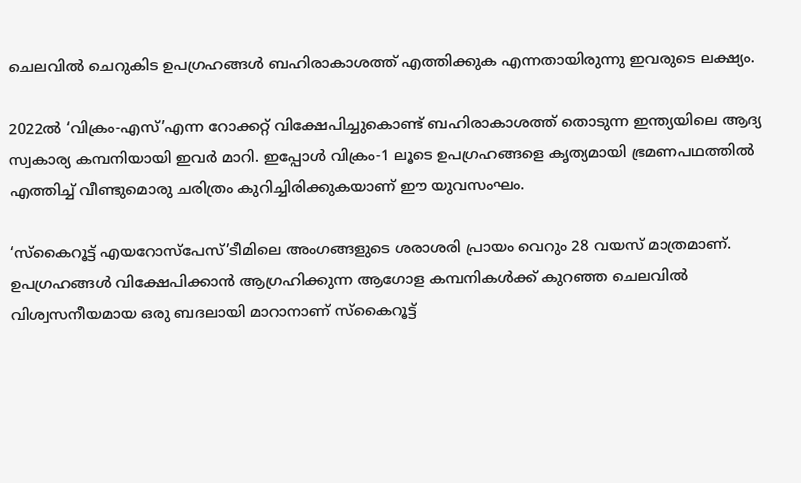ചെലവിൽ ചെറുകിട ഉപഗ്രഹങ്ങൾ ബഹിരാകാശത്ത് എത്തിക്കുക എന്നതായിരുന്നു ഇവരുടെ ലക്ഷ്യം.

2022ൽ ‘വിക്രം-എസ്’എന്ന റോക്കറ്റ് വിക്ഷേപിച്ചുകൊണ്ട് ബഹിരാകാശത്ത് തൊടുന്ന ഇന്ത്യയിലെ ആദ്യ സ്വകാര്യ കമ്പനിയായി ഇവർ മാറി. ഇപ്പോൾ വിക്രം-1 ലൂടെ ഉപഗ്രഹങ്ങളെ കൃത്യമായി ഭ്രമണപഥത്തിൽ എത്തിച്ച് വീണ്ടുമൊരു ചരിത്രം കുറിച്ചിരിക്കുകയാണ് ഈ യുവസംഘം.

‘സ്‌കൈറൂട്ട് എയറോസ്‌പേസ്’ടീമിലെ അംഗങ്ങളുടെ ശരാശരി പ്രായം വെറും 28 വയസ് മാത്രമാണ്. ഉപഗ്രഹങ്ങൾ വിക്ഷേപിക്കാൻ ആഗ്രഹിക്കുന്ന ആഗോള കമ്പനികൾക്ക് കുറഞ്ഞ ചെലവിൽ വിശ്വസനീയമായ ഒരു ബദലായി മാറാനാണ് സ്കൈറൂട്ട്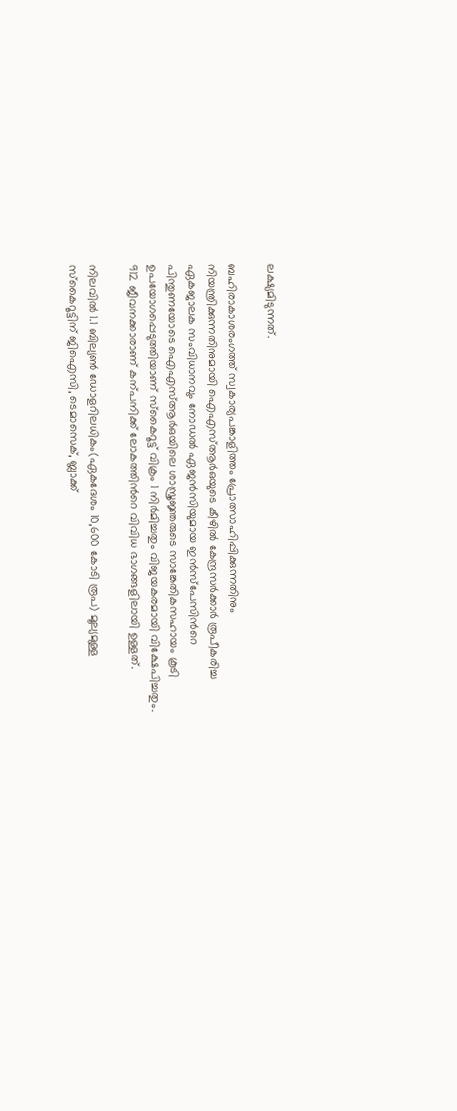ലക്ഷ്യമിടുന്നത്.

ബഹിരാകാശരംഗത്ത് സ്വകാര്യപങ്കാളിത്തം പ്രോത്സാഹിപ്പിക്കുന്നതിനും നിയന്ത്രിക്കുന്നതിനുമായി ഐഎസ്ആർഒയുടെ കീഴിൽ കേന്ദ്രസർക്കാർ രൂപീകരിച്ച ഏകജാലക സംവിധാനവും നോഡൽ ഏജൻസിയുമായ ഇൻസ്പേസിന്‍റെ പിന്തുണയോടെ ഐഎസ്ആർഒയിലെ ശാസ്ത്രജ്ഞരുടെ സാങ്കേതികസഹായം കൂടി ഉപയോഗപ്പെടുത്തിയാണ് സ്കൈറൂട്ട് വിക്രം 1 നിർമിച്ചതും വിജയകരമായി വിക്ഷേപിച്ചതും. 912 ജീവനക്കാരാണ് കന്പനിക്ക് ലോകത്തിന്‍റെ വിവിധ ഭാഗങ്ങളിലായി ഉള്ളത്.

നിലവിൽ 1.1 ബില്യൺ ഡോളറിലധികം(ഏകദേശം 10,600 കോടി രൂപ) മൂല്യമുള്ള സ്കൈറൂട്ടിന് ജിഐസി, ടെമാസെക്, ബ്ലാക്ക്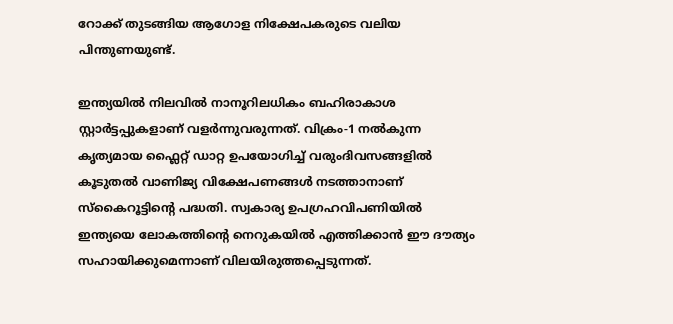റോക്ക് തുടങ്ങിയ ആഗോള നിക്ഷേപകരുടെ വലിയ പിന്തുണയുണ്ട്.

ഇന്ത്യയിൽ നിലവിൽ നാനൂറിലധികം ബഹിരാകാശ സ്റ്റാർട്ടപ്പുകളാണ് വളർന്നുവരുന്നത്. വിക്രം-1 നൽകുന്ന കൃത്യമായ ഫ്ലൈറ്റ് ഡാറ്റ ഉപയോഗിച്ച് വരുംദിവസങ്ങളിൽ കൂടുതൽ വാണിജ്യ വിക്ഷേപണങ്ങൾ നടത്താനാണ് സ്കൈറൂട്ടിന്‍റെ പദ്ധതി. സ്വകാര്യ ഉപഗ്രഹവിപണിയിൽ ഇന്ത്യയെ ലോകത്തിന്‍റെ നെറുകയിൽ എത്തിക്കാൻ ഈ ദൗത്യം സഹായിക്കുമെന്നാണ് വിലയിരുത്തപ്പെടുന്നത്.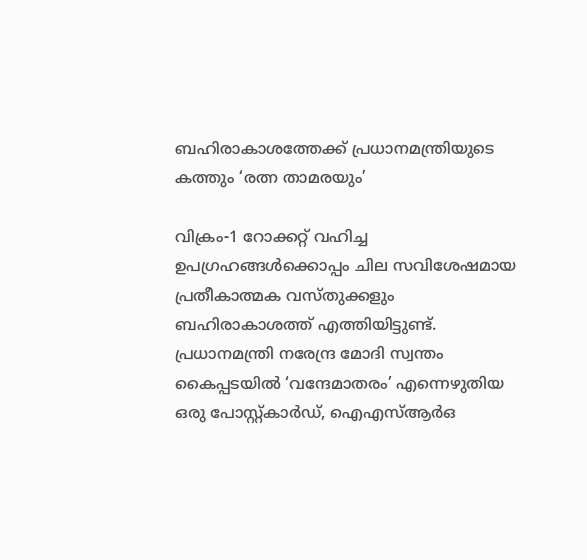ബഹിരാകാശത്തേക്ക് പ്രധാനമന്ത്രിയുടെ കത്തും ‘രത്ന താമരയും’

വിക്രം-1 റോക്കറ്റ് വഹിച്ച ഉപഗ്രഹങ്ങൾക്കൊപ്പം ചില സവിശേഷമായ പ്രതീകാത്മക വസ്തുക്കളും ബഹിരാകാശത്ത് എത്തിയിട്ടുണ്ട്. പ്രധാനമന്ത്രി നരേന്ദ്ര മോദി സ്വന്തം കൈപ്പടയിൽ ‘വന്ദേമാതരം’ എന്നെഴുതിയ ഒരു പോസ്റ്റ്കാർഡ്, ഐഎസ്ആർഒ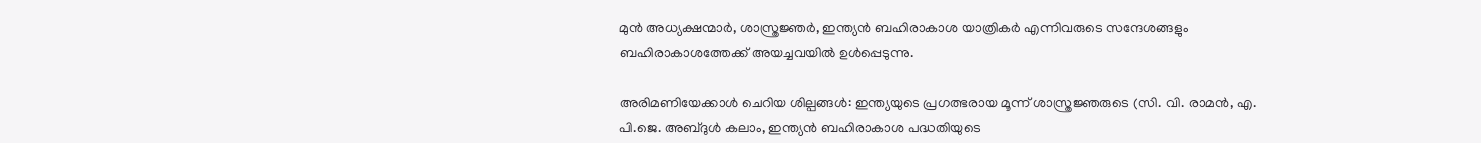മുൻ അധ്യക്ഷന്മാർ, ശാസ്ത്രജ്ഞർ, ഇന്ത്യൻ ബഹിരാകാശ യാത്രികർ എന്നിവരുടെ സന്ദേശങ്ങളും ബഹിരാകാശത്തേക്ക് അയച്ചവയിൽ ഉൾപ്പെടുന്നു.

അരിമണിയേക്കാൾ ചെറിയ ശില്പങ്ങൾ: ഇന്ത്യയുടെ പ്രഗത്ഭരായ മൂന്ന് ശാസ്ത്രജ്ഞരുടെ (സി. വി. രാമൻ, എ. പി.ജെ. അബ്‌ദുൾ കലാം, ഇന്ത്യൻ ബഹിരാകാശ പദ്ധതിയുടെ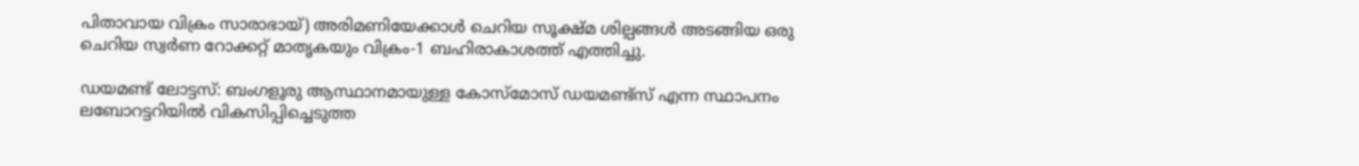പിതാവായ വിക്രം സാരാഭായ്) അരിമണിയേക്കാൾ ചെറിയ സൂക്ഷ്മ ശില്പങ്ങൾ അടങ്ങിയ ഒരു ചെറിയ സ്വർണ റോക്കറ്റ് മാതൃകയും വിക്രം-1 ബഹിരാകാശത്ത് എത്തിച്ചു.

ഡയമണ്ട് ലോട്ടസ്: ബംഗളൂരു ആസ്ഥാനമായുള്ള കോസ്മോസ് ഡയമണ്ട്സ് എന്ന സ്ഥാപനം ലബോറട്ടറിയിൽ വികസിപ്പിച്ചെടുത്ത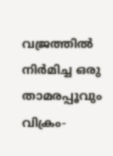വജ്രത്തിൽ നിർമിച്ച ഒരു താമരപ്പൂവും വിക്രം-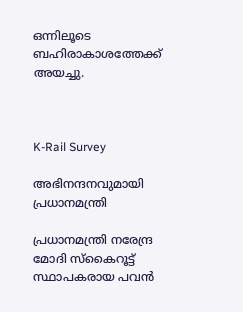ഒന്നിലൂടെ ബഹിരാകാശത്തേക്ക് അയച്ചു.



K-Rail Survey

അഭിനന്ദനവുമായി പ്രധാനമന്ത്രി

പ്രധാനമന്ത്രി നരേന്ദ്ര മോദി സ്കൈറൂട്ട് സ്ഥാപകരായ പവൻ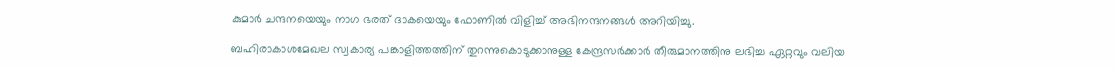കുമാർ ചന്ദനയെയും നാഗ ഭരത് ദാകയെയും ഫോണിൽ വിളിച്ച് അഭിനന്ദനങ്ങൾ അറിയിച്ചു.

ബഹിരാകാശമേഖല സ്വകാര്യ പങ്കാളിത്തത്തിന് തുറന്നുകൊടുക്കാനുള്ള കേന്ദ്രസർക്കാർ തീരുമാനത്തിനു ലഭിച്ച ഏറ്റവും വലിയ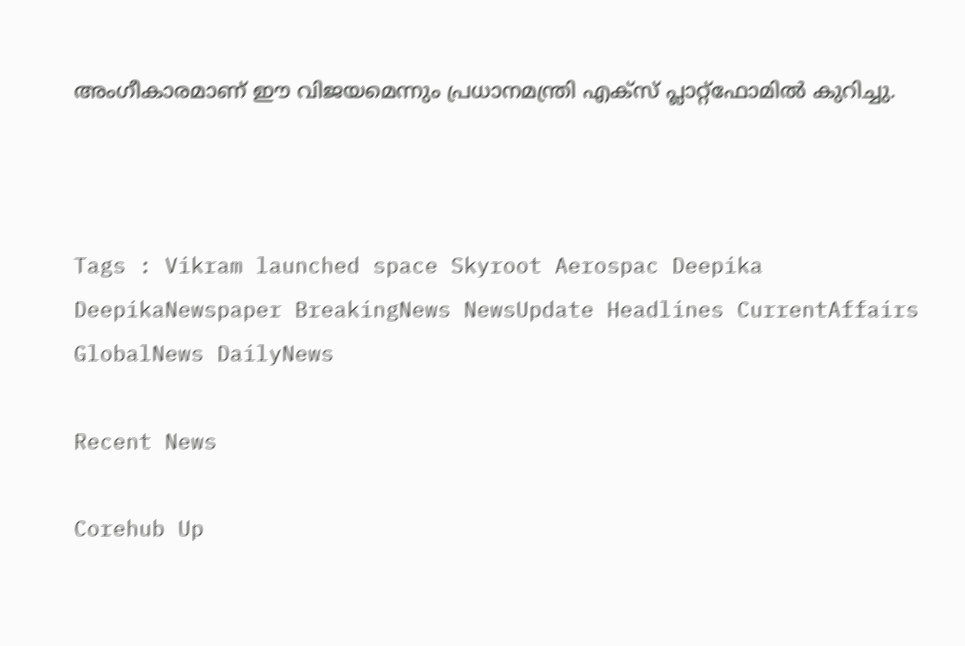അംഗീകാരമാണ് ഈ വിജയമെന്നും പ്രധാനമന്ത്രി എക്സ് പ്ലാറ്റ്‌ഫോമിൽ കുറിച്ചു.



Tags : Vikram launched space Skyroot Aerospac Deepika DeepikaNewspaper BreakingNews NewsUpdate Headlines CurrentAffairs GlobalNews DailyNews

Recent News

Corehub Up